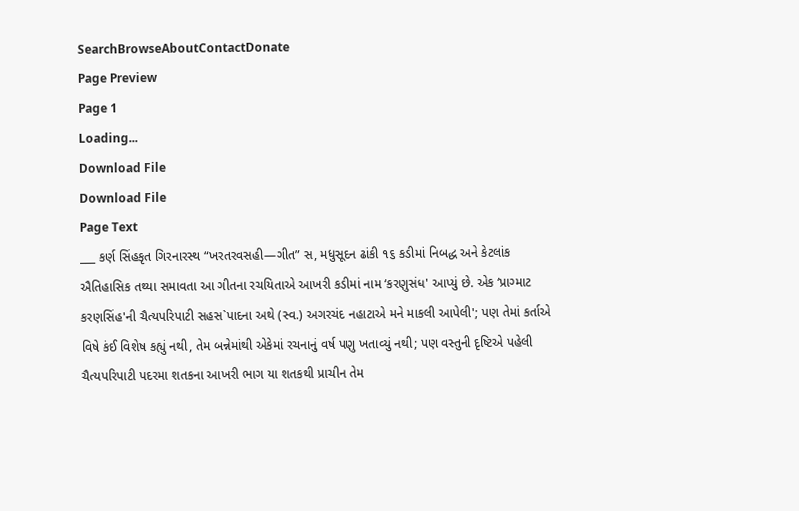SearchBrowseAboutContactDonate
Page Preview
Page 1
Loading...
Download File
Download File
Page Text
___ કર્ણ સિંહકૃત ગિરનારસ્થ “ખરતરવસહી—ગીત” સ, મધુસૂદન ઢાંકી ૧૬ કડીમાં નિબદ્ધ અને કેટલાંક ઐતિહાસિક તથ્યા સમાવતા આ ગીતના રચયિતાએ આખરી કડીમાં નામ ‘કરણુસંધ' આપ્યું છે. એક ‘પ્રાગ્માટ કરણસિંહ'ની ચૈત્યપરિપાટી સહસ`પાદના અથે (સ્વ.) અગરચંદ નહાટાએ મને માકલી આપેલી'; પણ તેમાં કર્તાએ વિષે કંઈ વિશેષ કહ્યું નથી, તેમ બન્નેમાંથી એકેમાં રચનાનું વર્ષ પણુ ખતાવ્યું નથી; પણ વસ્તુની દૃષ્ટિએ પહેલી ચૈત્યપરિપાટી પદરમા શતકના આખરી ભાગ યા શતકથી પ્રાચીન તેમ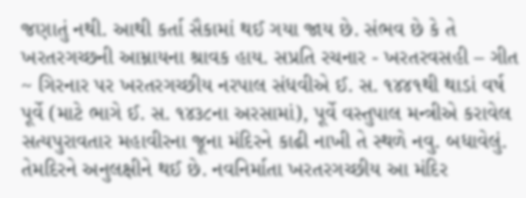જણાતું નથી. આથી કર્તા સૈકામાં થઈ ગયા જાય છે. સંભવ છે કે તે ખરતરગચ્છની આમ્નાયના શ્રાવક હાય. સપ્રતિ રચનાર - ખરતરવસહી – ગીત ~ ગિરનાર પર ખરતરગચ્છીય નરપાલ સંધવીએ ઈ. સ. ૧૪૪૧થી થાડાં વર્ષ પૂર્વે (માટે ભાગે ઈ. સ. ૧૪૩૮ના અરસામાં), પૂર્વે વસ્તુપાલ મન્ત્રીએ કરાવેલ સત્યપુરાવતાર મહાવીરના જૂના મંદિરને કાઢી નાખી તે સ્થળે નવુ. બધાવેલું. તેમદિરને અનુલક્ષીને થઈ છે. નવનિર્માતા ખરતરગચ્છીય આ મંદિર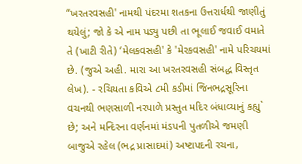“ખરતરવસહી' નામથી પંદરમા શતકના ઉત્તરાર્ધથી જાણીતું થયેલું; જો કે એ નામ પડ્યુ પછી તા ભૂલાઈ જવાઈ વમાતે તે (ખાટી રીતે) ‘મેલકવસહી' કે 'મેરકવસહી' નામે પરિચયમાં છે. (જુએ અહી. મારા આ ખરતરવસહી સંબદ્ધ વિસ્તૃત લેખ). - રચિયતા કવિએ ૮મી કડીમાં જિનભદ્રસૂરિના વચનથી ભણસાળી નરપાળે પ્રસ્તુત મદિર બંધાવ્યાનું કહ્યુ` છે; અને મન્દિરના વર્ણનમાં મંડપની પુતળીએ જમણી બાજુએ રહેલ (ભદ્ર પ્રાસાદમાં) અષ્ટાપદની રચના,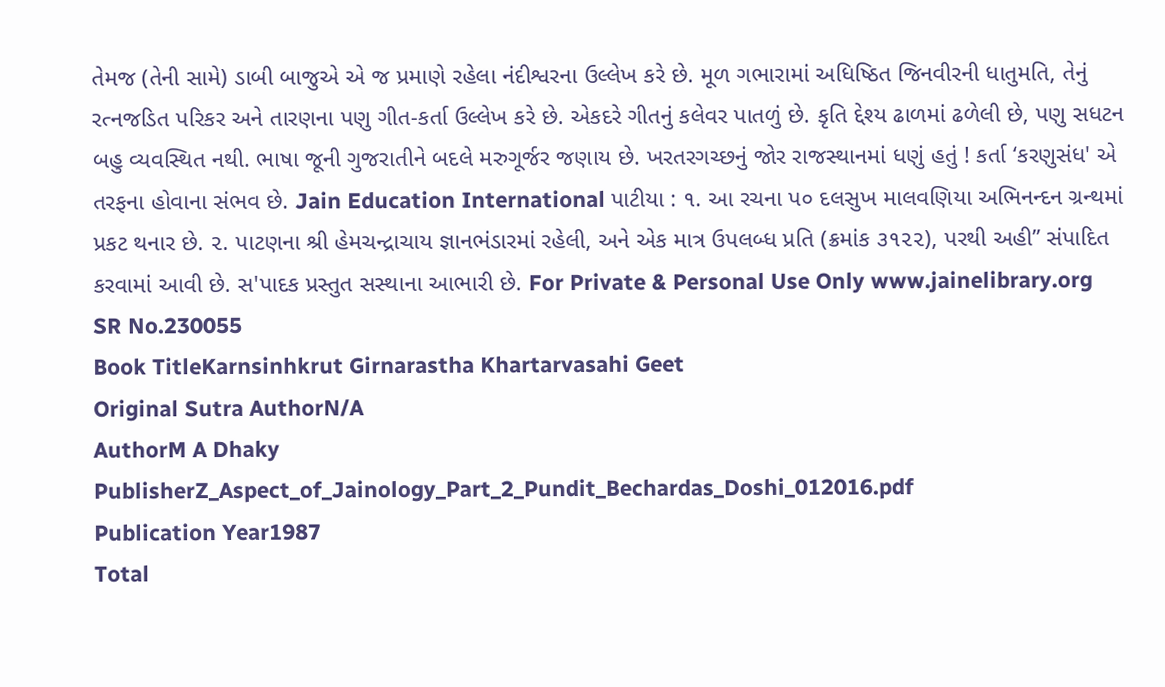તેમજ (તેની સામે) ડાબી બાજુએ એ જ પ્રમાણે રહેલા નંદીશ્વરના ઉલ્લેખ કરે છે. મૂળ ગભારામાં અધિષ્ઠિત જિનવીરની ધાતુમતિ, તેનું રત્નજડિત પરિકર અને તારણના પણુ ગીત-કર્તા ઉલ્લેખ કરે છે. એકદરે ગીતનું કલેવર પાતળું છે. કૃતિ દ્દેશ્ય ઢાળમાં ઢળેલી છે, પણુ સધટન બહુ વ્યવસ્થિત નથી. ભાષા જૂની ગુજરાતીને બદલે મરુગૂર્જર જણાય છે. ખરતરગચ્છનું જોર રાજસ્થાનમાં ધણું હતું ! કર્તા ‘કરણુસંધ' એ તરફના હોવાના સંભવ છે. Jain Education International પાટીયા : ૧. આ રચના પ૦ દલસુખ માલવણિયા અભિનન્દન ગ્રન્થમાં પ્રકટ થનાર છે. ૨. પાટણના શ્રી હેમચન્દ્રાચાય જ્ઞાનભંડારમાં રહેલી, અને એક માત્ર ઉપલબ્ધ પ્રતિ (ક્રમાંક ૩૧૨૨), પરથી અહી” સંપાદિત કરવામાં આવી છે. સ'પાદક પ્રસ્તુત સસ્થાના આભારી છે. For Private & Personal Use Only www.jainelibrary.org
SR No.230055
Book TitleKarnsinhkrut Girnarastha Khartarvasahi Geet
Original Sutra AuthorN/A
AuthorM A Dhaky
PublisherZ_Aspect_of_Jainology_Part_2_Pundit_Bechardas_Doshi_012016.pdf
Publication Year1987
Total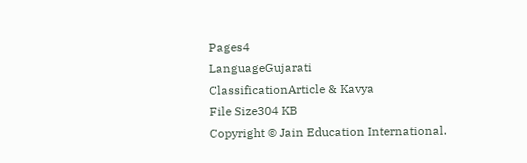Pages4
LanguageGujarati
ClassificationArticle & Kavya
File Size304 KB
Copyright © Jain Education International.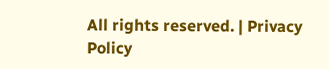All rights reserved. | Privacy Policy